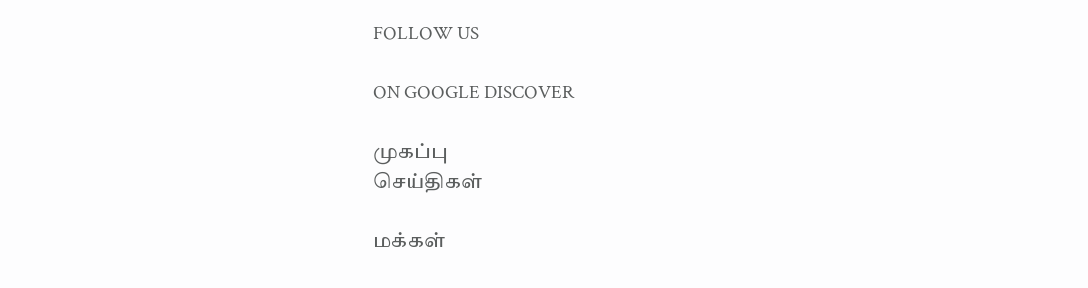FOLLOW US

ON GOOGLE DISCOVER

முகப்பு
செய்திகள்

மக்கள்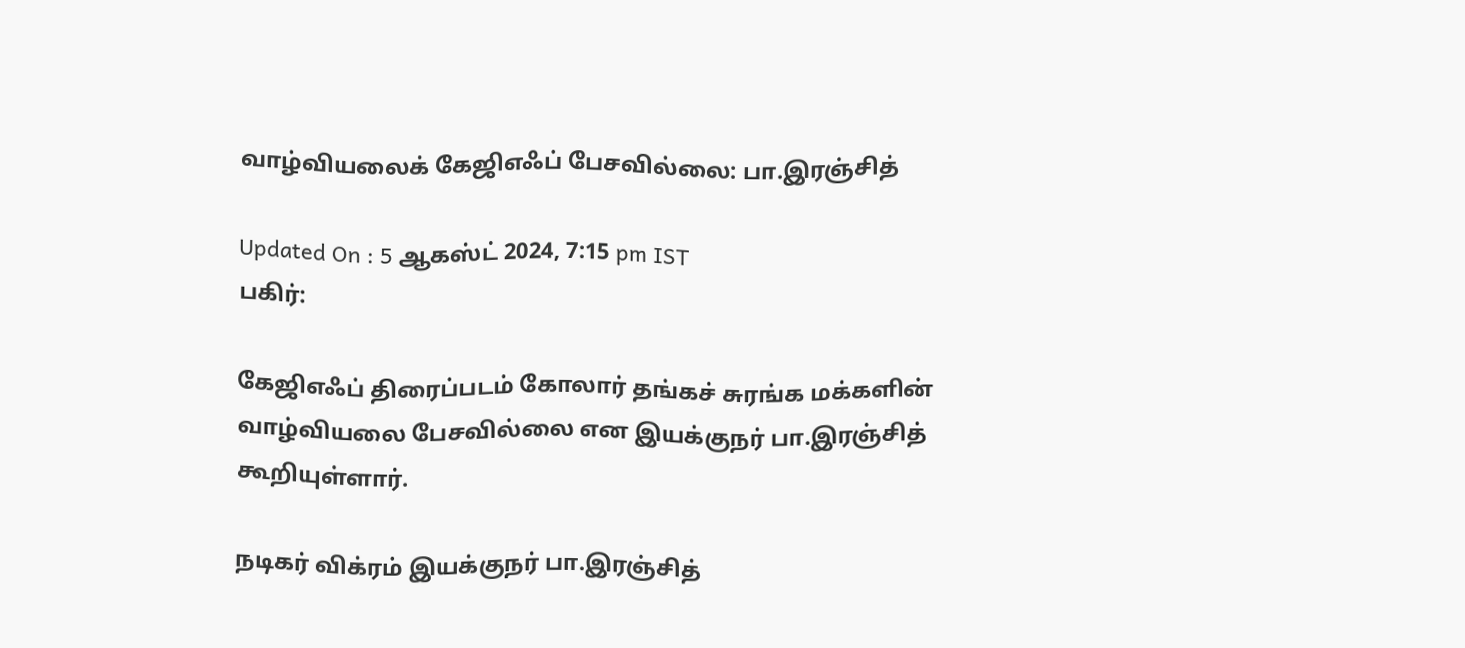வாழ்வியலைக் கேஜிஎஃப் பேசவில்லை: பா.இரஞ்சித்

Updated On : 5 ஆகஸ்ட் 2024, 7:15 pm IST
பகிர்:

கேஜிஎஃப் திரைப்படம் கோலார் தங்கச் சுரங்க மக்களின் வாழ்வியலை பேசவில்லை என இயக்குநர் பா.இரஞ்சித் கூறியுள்ளார்.

நடிகர் விக்ரம் இயக்குநர் பா.இரஞ்சித்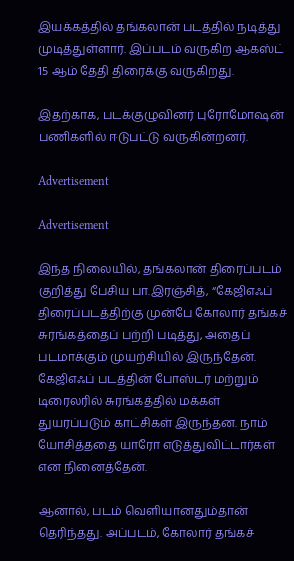இயக்கத்தில் தங்கலான் படத்தில் நடித்து முடித்துள்ளார். இப்படம் வருகிற ஆகஸ்ட் 15 ஆம் தேதி திரைக்கு வருகிறது.

இதற்காக, படக்குழுவினர் புரோமோஷன் பணிகளில் ஈடுபட்டு வருகின்றனர்.

Advertisement

Advertisement

இந்த நிலையில், தங்கலான் திரைப்படம் குறித்து பேசிய பா.இரஞ்சித், “கேஜிஎஃப் திரைப்படத்திற்கு முன்பே கோலார் தங்கச் சுரங்கத்தைப் பற்றி படித்து, அதைப் படமாக்கும் முயற்சியில் இருந்தேன். கேஜிஎஃப் படத்தின் போஸ்டர் மற்றும் டிரைலரில் சுரங்கத்தில் மக்கள் துயரப்படும் காட்சிகள் இருந்தன. நாம் யோசித்ததை யாரோ எடுத்துவிட்டார்கள் என நினைத்தேன்.

ஆனால், படம் வெளியானதும்தான் தெரிந்தது. அப்படம், கோலார் தங்கச்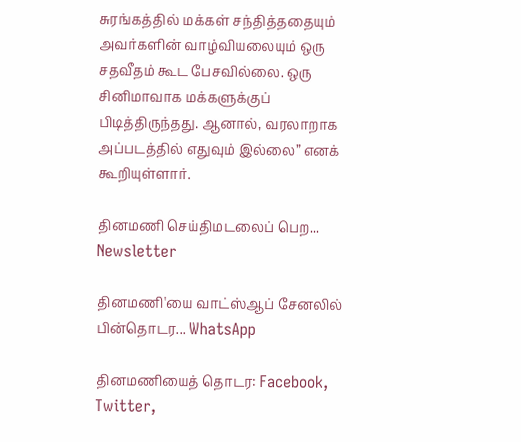சுரங்கத்தில் மக்கள் சந்தித்ததையும் அவர்களின் வாழ்வியலையும் ஒரு சதவீதம் கூட பேசவில்லை. ஒரு சினிமாவாக மக்களுக்குப் பிடித்திருந்தது. ஆனால், வரலாறாக அப்படத்தில் எதுவும் இல்லை” எனக் கூறியுள்ளார்.

தினமணி செய்திமடலைப் பெற... Newsletter

தினமணி'யை வாட்ஸ்ஆப் சேனலில் பின்தொடர... WhatsApp

தினமணியைத் தொடர: Facebook, Twitter,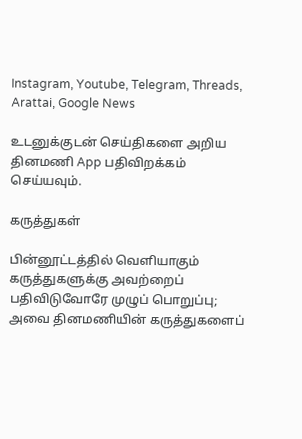Instagram, Youtube, Telegram, Threads, Arattai, Google News

உடனுக்குடன் செய்திகளை அறிய தினமணி App பதிவிறக்கம் செய்யவும்.

கருத்துகள்

பின்னூட்டத்தில் வெளியாகும் கருத்துகளுக்கு அவற்றைப் பதிவிடுவோரே முழுப் பொறுப்பு; அவை தினமணியின் கருத்துகளைப்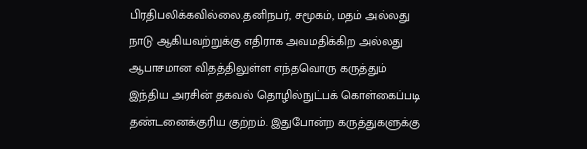பிரதிபலிக்கவில்லை.தனிநபர், சமூகம், மதம் அல்லது நாடு ஆகியவற்றுக்கு எதிராக அவமதிக்கிற அல்லது ஆபாசமான விதத்திலுள்ள எந்தவொரு கருத்தும் இந்திய அரசின் தகவல் தொழில்நுட்பக் கொள்கைப்படி தண்டனைக்குரிய குற்றம். இதுபோன்ற கருத்துகளுக்கு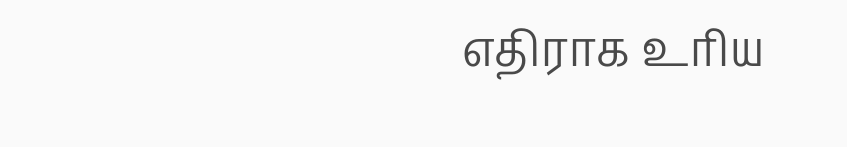எதிராக உரிய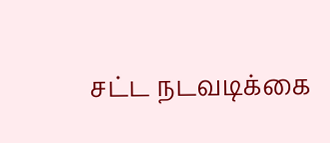சட்ட நடவடிக்கை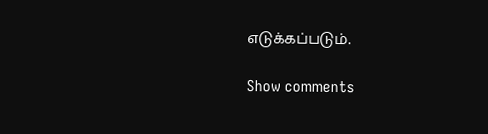எடுக்கப்படும்.

Show comments